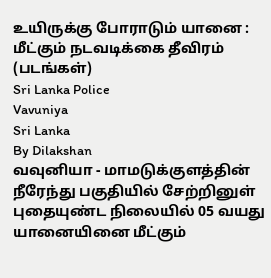உயிருக்கு போராடும் யானை : மீட்கும் நடவடிக்கை தீவிரம் (படங்கள்)
Sri Lanka Police
Vavuniya
Sri Lanka
By Dilakshan
வவுனியா - மாமடுக்குளத்தின் நீரேந்து பகுதியில் சேற்றினுள் புதையுண்ட நிலையில் 05 வயது யானையினை மீட்கும்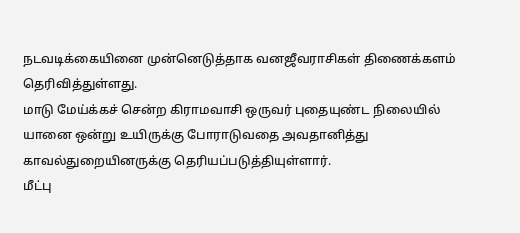நடவடிக்கையினை முன்னெடுத்தாக வனஜீவராசிகள் திணைக்களம் தெரிவித்துள்ளது.
மாடு மேய்க்கச் சென்ற கிராமவாசி ஒருவர் புதையுண்ட நிலையில் யானை ஒன்று உயிருக்கு போராடுவதை அவதானித்து காவல்துறையினருக்கு தெரியப்படுத்தியுள்ளார்.
மீட்பு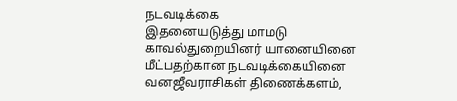நடவடிக்கை
இதனையடுத்து மாமடு காவல்துறையினர் யானையினை மீட்பதற்கான நடவடிக்கையினை வனஜீவராசிகள் திணைக்களம்,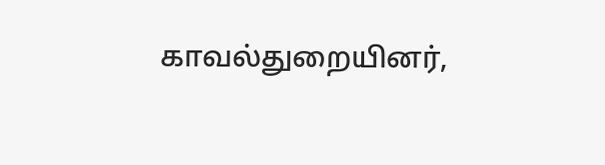காவல்துறையினர்,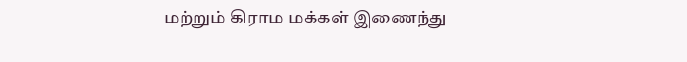மற்றும் கிராம மக்கள் இணைந்து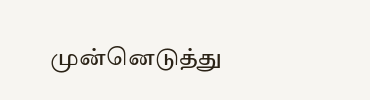முன்னெடுத்து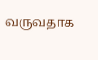வருவதாக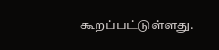கூறப்பட்டுள்ளது.